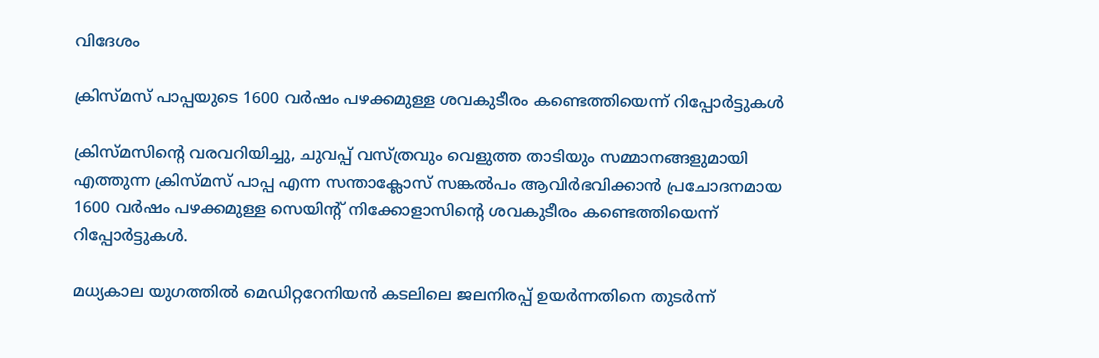വിദേശം

ക്രിസ്മസ് പാപ്പയുടെ 1600 വര്‍ഷം പഴക്കമുള്ള ശവകുടീരം കണ്ടെത്തിയെന്ന് റിപ്പോര്‍ട്ടുകള്‍

ക്രിസ്മസിന്റെ വരവറിയിച്ചു, ചുവപ്പ് വസ്ത്രവും വെളുത്ത താടിയും സമ്മാനങ്ങളുമായി എത്തുന്ന ക്രിസ്മസ് പാപ്പ എന്ന സന്താക്ലോസ് സങ്കല്‍പം ആവിര്‍ഭവിക്കാന്‍ പ്രചോദനമായ 1600 വര്‍ഷം പഴക്കമുള്ള സെയിന്റ് നിക്കോളാസിന്റെ ശവകുടീരം കണ്ടെത്തിയെന്ന് റിപ്പോര്‍ട്ടുകള്‍.

മധ്യകാല യുഗത്തില്‍ മെഡിറ്ററേനിയന്‍ കടലിലെ ജലനിരപ്പ് ഉയര്‍ന്നതിനെ തുടര്‍ന്ന്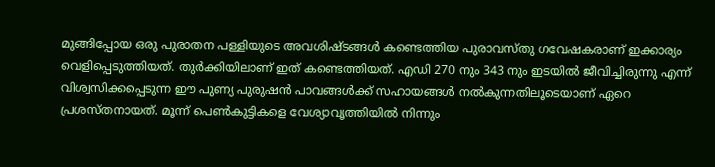മുങ്ങിപ്പോയ ഒരു പുരാതന പള്ളിയുടെ അവശിഷ്ടങ്ങള്‍ കണ്ടെത്തിയ പുരാവസ്തു ഗവേഷകരാണ് ഇക്കാര്യം വെളിപ്പെടുത്തിയത്. തുര്‍ക്കിയിലാണ് ഇത് കണ്ടെത്തിയത്. എഡി 270 നും 343 നും ഇടയില്‍ ജീവിച്ചിരുന്നു എന്ന് വിശ്വസിക്കപ്പെടുന്ന ഈ പുണ്യ പുരുഷന്‍ പാവങ്ങള്‍ക്ക് സഹായങ്ങള്‍ നല്‍കുന്നതിലൂടെയാണ് ഏറെ പ്രശസ്തനായത്. മൂന്ന് പെണ്‍കുട്ടികളെ വേശ്യാവൃത്തിയില്‍ നിന്നും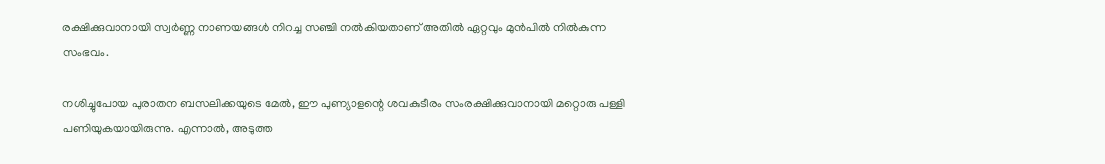രക്ഷിക്കുവാനായി സ്വര്‍ണ്ണ നാണയങ്ങള്‍ നിറച്ച സഞ്ചി നല്‍കിയതാണ് അതില്‍ ഏറ്റവും മുന്‍പില്‍ നില്‍കുന്ന സംഭവം.

നശിച്ചുപോയ പുരാതന ബസലിക്കയുടെ മേല്‍, ഈ പുണ്യാളന്റെ ശവകുടീരം സംരക്ഷിക്കുവാനായി മറ്റൊരു പള്ളി പണിയുകയായിരുന്നു. എന്നാല്‍, അടുത്ത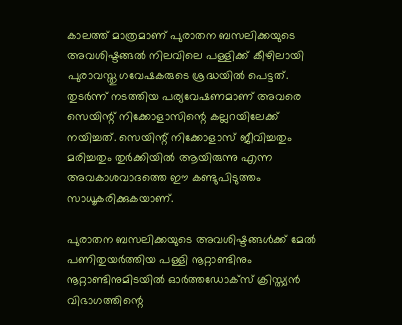കാലത്ത് മാത്രമാണ് പുരാതന ബസലിക്കയുടെ അവശിഷ്ടങ്ങല്‍ നിലവിലെ പള്ളിക്ക് കീഴിലായി പുരാവസ്തു ഗവേഷകരുടെ ശ്രദ്ധയില്‍ പെട്ടത്. തുടര്‍ന്ന് നടത്തിയ പര്യവേഷണമാണ് അവരെ സെയിന്റ് നിക്കോളാസിന്റെ കല്ലറയിലേക്ക് നയിച്ചത്. സെയിന്റ് നിക്കോളാസ് ജീവിച്ചതും മരിച്ചതും തുര്‍ക്കിയില്‍ ആയിരുന്നു എന്ന അവകാശവാദത്തെ ഈ കണ്ടുപിടുത്തം സാധൂകരിക്കുകയാണ്.

പുരാതന ബസലിക്കയുടെ അവശിഷ്ടങ്ങള്‍ക്ക് മേല്‍ പണിതുയര്‍ത്തിയ പള്ളി നൂറ്റാണ്ടിനും നൂറ്റാണ്ടിനുമിടയില്‍ ഓര്‍ത്തഡോക്സ് ക്രിസ്ത്യന്‍ വിഭാഗത്തിന്റെ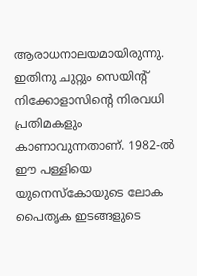ആരാധനാലയമായിരുന്നു. ഇതിനു ചുറ്റും സെയിന്റ് നിക്കോളാസിന്റെ നിരവധി പ്രതിമകളും കാണാവുന്നതാണ്. 1982-ല്‍ ഈ പള്ളിയെ യുനെസ്‌കോയുടെ ലോക പൈതൃക ഇടങ്ങളുടെ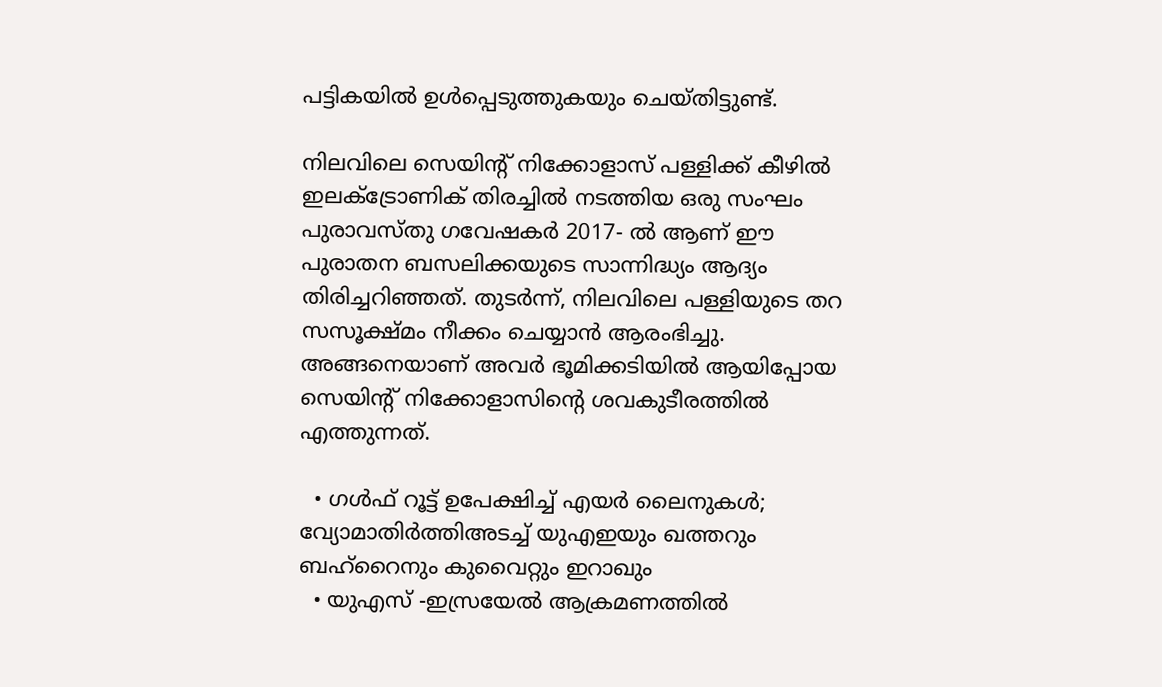പട്ടികയില്‍ ഉള്‍പ്പെടുത്തുകയും ചെയ്തിട്ടുണ്ട്.

നിലവിലെ സെയിന്റ് നിക്കോളാസ് പള്ളിക്ക് കീഴില്‍ ഇലക്ട്രോണിക് തിരച്ചില്‍ നടത്തിയ ഒരു സംഘം പുരാവസ്തു ഗവേഷകര്‍ 2017- ല്‍ ആണ് ഈ പുരാതന ബസലിക്കയുടെ സാന്നിദ്ധ്യം ആദ്യം തിരിച്ചറിഞ്ഞത്. തുടര്‍ന്ന്, നിലവിലെ പള്ളിയുടെ തറ സസൂക്ഷ്മം നീക്കം ചെയ്യാന്‍ ആരംഭിച്ചു. അങ്ങനെയാണ് അവര്‍ ഭൂമിക്കടിയില്‍ ആയിപ്പോയ സെയിന്റ് നിക്കോളാസിന്റെ ശവകുടീരത്തില്‍ എത്തുന്നത്.

  • ഗള്‍ഫ് റൂട്ട് ഉപേക്ഷിച്ച് എയര്‍ ലൈനുകള്‍; വ്യോമാതിര്‍ത്തിഅടച്ച് യുഎഇയും ഖത്തറും ബഹ്റൈനും കുവൈറ്റും ഇറാഖും
  • യുഎസ് -ഇസ്രയേല്‍ ആക്രമണത്തില്‍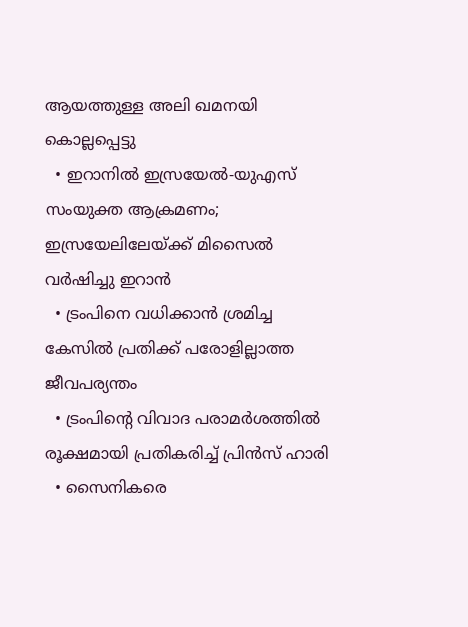ആയത്തുള്ള അലി ഖമനയി കൊല്ലപ്പെട്ടു
  • ഇറാനില്‍ ഇസ്രയേല്‍-യുഎസ് സംയുക്ത ആക്രമണം; ഇസ്രയേലിലേയ്ക്ക് മിസൈല്‍ വര്‍ഷിച്ചു ഇറാന്‍
  • ട്രംപിനെ വധിക്കാന്‍ ശ്രമിച്ച കേസില്‍ പ്രതിക്ക് പരോളില്ലാത്ത ജീവപര്യന്തം
  • ട്രംപിന്റെ വിവാദ പരാമര്‍ശത്തില്‍ രൂക്ഷമായി പ്രതികരിച്ച് പ്രിന്‍സ് ഹാരി
  • സൈനികരെ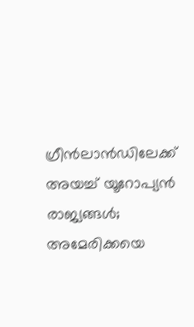ഗ്രീന്‍ലാന്‍ഡിലേക്ക് അയച്ച് യൂറോപ്യന്‍ രാജ്യങ്ങള്‍; അമേരിക്കയെ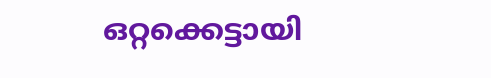ഒറ്റക്കെട്ടായി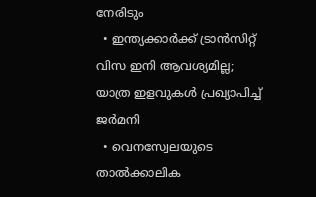നേരിടും
  • ഇന്ത്യക്കാര്‍ക്ക് ട്രാന്‍സിറ്റ് വിസ ഇനി ആവശ്യമില്ല; യാത്ര ഇളവുകള്‍ പ്രഖ്യാപിച്ച് ജര്‍മനി
  • വെനസ്വേലയുടെ താല്‍ക്കാലിക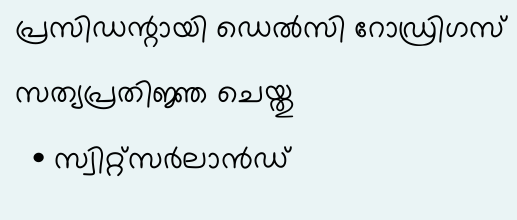പ്രസിഡന്റായി ഡെല്‍സി റോഡ്രിഗസ് സത്യപ്രതിജ്ഞ ചെയ്തു
  • സ്വിറ്റ്‌സര്‍ലാന്‍ഡ്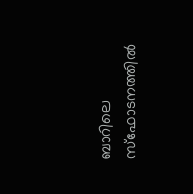ബാറിലെ സ്‌ഫോടനത്തില്‍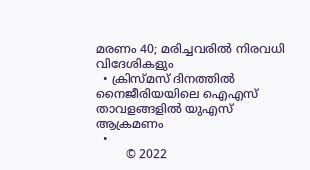മരണം 40; മരിച്ചവരില്‍ നിരവധി വിദേശികളും
  • ക്രിസ്മസ് ദിനത്തില്‍ നൈജീരിയയിലെ ഐഎസ് താവളങ്ങളില്‍ യുഎസ് ആക്രമണം
  •
        © 2022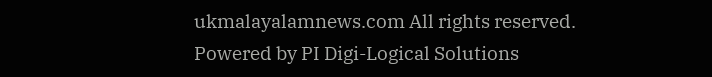ukmalayalamnews.com All rights reserved. Powered by PI Digi-Logical Solutions